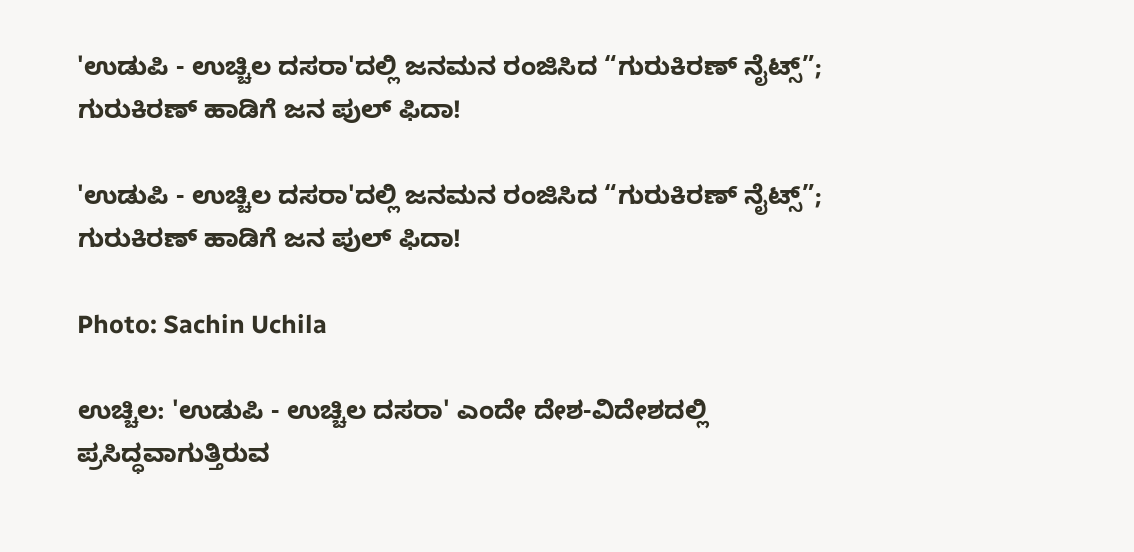'ಉಡುಪಿ - ಉಚ್ಚಿಲ ದಸರಾ'ದಲ್ಲಿ ಜನಮನ ರಂಜಿಸಿದ “ಗುರುಕಿರಣ್ ನೈಟ್ಸ್”; ಗುರುಕಿರಣ್ ಹಾಡಿಗೆ ಜನ ಪುಲ್ ಫಿದಾ!

'ಉಡುಪಿ - ಉಚ್ಚಿಲ ದಸರಾ'ದಲ್ಲಿ ಜನಮನ ರಂಜಿಸಿದ “ಗುರುಕಿರಣ್ ನೈಟ್ಸ್”; ಗುರುಕಿರಣ್ ಹಾಡಿಗೆ ಜನ ಪುಲ್ ಫಿದಾ!

Photo: Sachin Uchila

ಉಚ್ಚಿಲ: 'ಉಡುಪಿ - ಉಚ್ಚಿಲ ದಸರಾ' ಎಂದೇ ದೇಶ-ವಿದೇಶದಲ್ಲಿ ಪ್ರಸಿದ್ಧವಾಗುತ್ತಿರುವ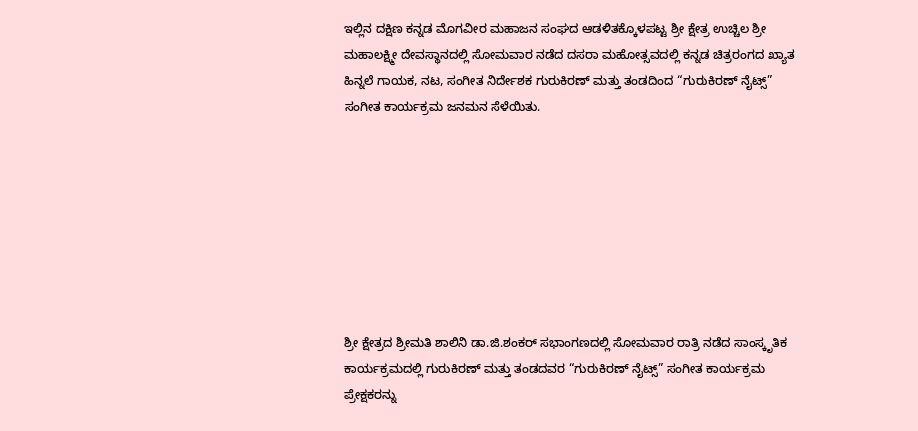ಇಲ್ಲಿನ ದಕ್ಷಿಣ ಕನ್ನಡ ಮೊಗವೀರ ಮಹಾಜನ ಸಂಘದ ಆಡಳಿತಕ್ಕೊಳಪಟ್ಟ ಶ್ರೀ ಕ್ಷೇತ್ರ ಉಚ್ಚಿಲ ಶ್ರೀ ಮಹಾಲಕ್ಷ್ಮೀ ದೇವಸ್ಥಾನದಲ್ಲಿ ಸೋಮವಾರ ನಡೆದ ದಸರಾ ಮಹೋತ್ಸವದಲ್ಲಿ ಕನ್ನಡ ಚಿತ್ರರಂಗದ ಖ್ಯಾತ ಹಿನ್ನಲೆ ಗಾಯಕ, ನಟ, ಸಂಗೀತ ನಿರ್ದೇಶಕ ಗುರುಕಿರಣ್ ಮತ್ತು ತಂಡದಿಂದ “ಗುರುಕಿರಣ್ ನೈಟ್ಸ್” ಸಂಗೀತ ಕಾರ್ಯಕ್ರಮ ಜನಮನ ಸೆಳೆಯಿತು.








ಶ್ರೀ ಕ್ಷೇತ್ರದ ಶ್ರೀಮತಿ ಶಾಲಿನಿ ಡಾ.ಜಿ.ಶಂಕರ್ ಸಭಾಂಗಣದಲ್ಲಿ ಸೋಮವಾರ ರಾತ್ರಿ ನಡೆದ ಸಾಂಸ್ಕೃತಿಕ ಕಾರ್ಯಕ್ರಮದಲ್ಲಿ ಗುರುಕಿರಣ್ ಮತ್ತು ತಂಡದವರ “ಗುರುಕಿರಣ್ ನೈಟ್ಸ್” ಸಂಗೀತ ಕಾರ್ಯಕ್ರಮ ಪ್ರೇಕ್ಷಕರನ್ನು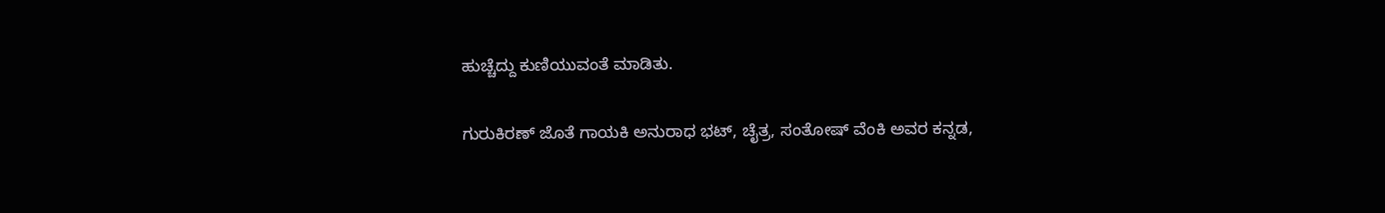ಹುಚ್ಚೆದ್ದು ಕುಣಿಯುವಂತೆ ಮಾಡಿತು.

ಗುರುಕಿರಣ್ ಜೊತೆ ಗಾಯಕಿ ಅನುರಾಧ ಭಟ್, ಚೈತ್ರ, ಸಂತೋಷ್ ವೆಂಕಿ ಅವರ ಕನ್ನಡ,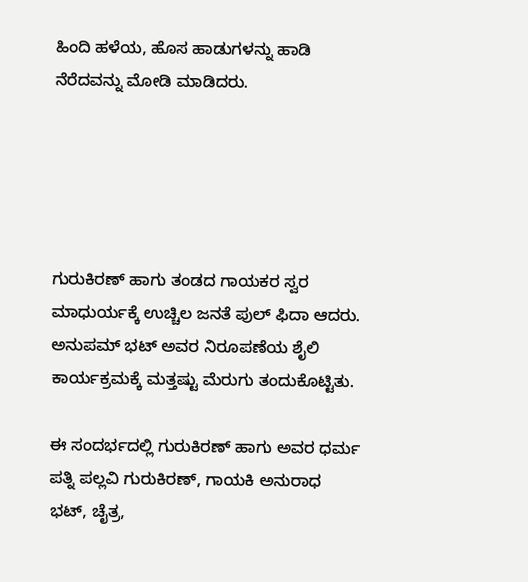ಹಿಂದಿ ಹಳೆಯ, ಹೊಸ ಹಾಡುಗಳನ್ನು ಹಾಡಿ ನೆರೆದವನ್ನು ಮೋಡಿ ಮಾಡಿದರು.





ಗುರುಕಿರಣ್ ಹಾಗು ತಂಡದ ಗಾಯಕರ ಸ್ವರ ಮಾಧುರ್ಯಕ್ಕೆ ಉಚ್ಚಿಲ ಜನತೆ ಪುಲ್ ಫಿದಾ ಆದರು. ಅನುಪಮ್ ಭಟ್ ಅವರ ನಿರೂಪಣೆಯ ಶೈಲಿ ಕಾರ್ಯಕ್ರಮಕ್ಕೆ ಮತ್ತಷ್ಟು ಮೆರುಗು ತಂದುಕೊಟ್ಟಿತು.

ಈ ಸಂದರ್ಭದಲ್ಲಿ ಗುರುಕಿರಣ್ ಹಾಗು ಅವರ ಧರ್ಮ ಪತ್ನಿ ಪಲ್ಲವಿ ಗುರುಕಿರಣ್, ಗಾಯಕಿ ಅನುರಾಧ ಭಟ್, ಚೈತ್ರ,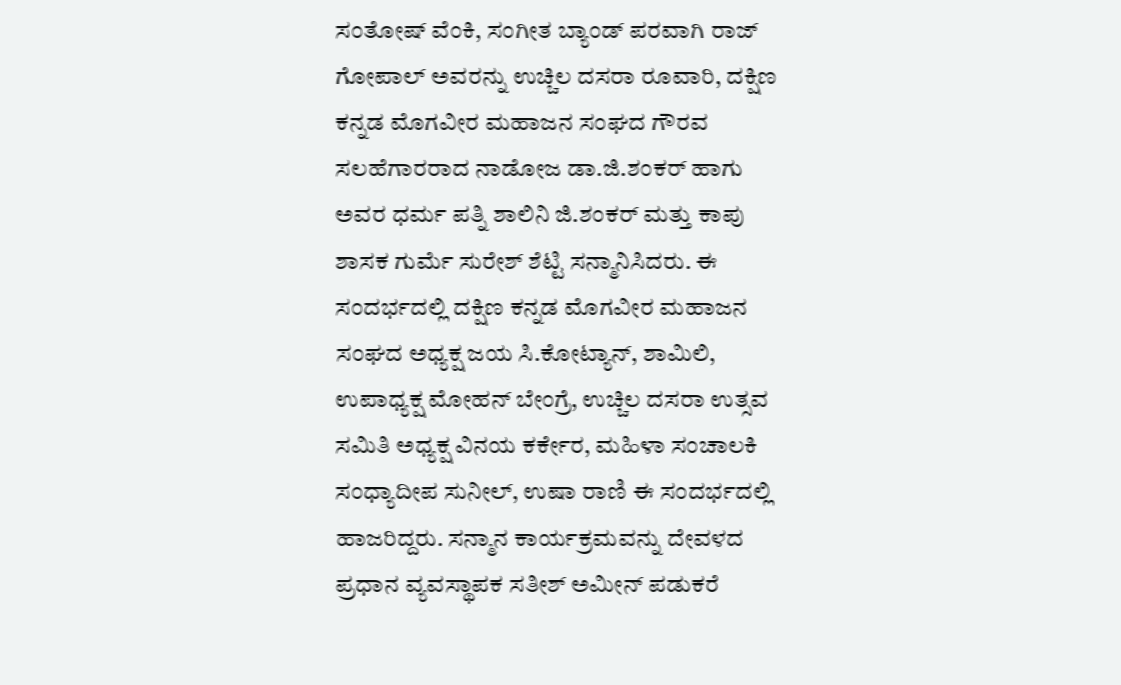ಸಂತೋಷ್ ವೆಂಕಿ, ಸಂಗೀತ ಬ್ಯಾಂಡ್ ಪರವಾಗಿ ರಾಜ್ ಗೋಪಾಲ್ ಅವರನ್ನು ಉಚ್ಚಿಲ ದಸರಾ ರೂವಾರಿ, ದಕ್ಷಿಣ ಕನ್ನಡ ಮೊಗವೀರ ಮಹಾಜನ ಸಂಘದ ಗೌರವ ಸಲಹೆಗಾರರಾದ ನಾಡೋಜ ಡಾ.ಜಿ.ಶಂಕರ್ ಹಾಗು ಅವರ ಧರ್ಮ ಪತ್ನಿ ಶಾಲಿನಿ ಜಿ.ಶಂಕರ್ ಮತ್ತು ಕಾಪು ಶಾಸಕ ಗುರ್ಮೆ ಸುರೇಶ್ ಶೆಟ್ಟಿ ಸನ್ಮಾನಿಸಿದರು. ಈ ಸಂದರ್ಭದಲ್ಲಿ ದಕ್ಷಿಣ ಕನ್ನಡ ಮೊಗವೀರ ಮಹಾಜನ ಸಂಘದ ಅಧ್ಯಕ್ಷ ಜಯ ಸಿ.ಕೋಟ್ಯಾನ್, ಶಾಮಿಲಿ, ಉಪಾಧ್ಯಕ್ಷ ಮೋಹನ್ ಬೇಂಗ್ರೆ, ಉಚ್ಚಿಲ ದಸರಾ ಉತ್ಸವ ಸಮಿತಿ ಅಧ್ಯಕ್ಷ ವಿನಯ ಕರ್ಕೇರ, ಮಹಿಳಾ ಸಂಚಾಲಕಿ ಸಂಧ್ಯಾದೀಪ ಸುನೀಲ್‌, ಉಷಾ ರಾಣಿ ಈ ಸಂದರ್ಭದಲ್ಲಿ ಹಾಜರಿದ್ದರು. ಸನ್ಮಾನ ಕಾರ್ಯಕ್ರಮವನ್ನು ದೇವಳದ ಪ್ರಧಾನ ವ್ಯವಸ್ಥಾಪಕ ಸತೀಶ್ ಅಮೀನ್ ಪಡುಕರೆ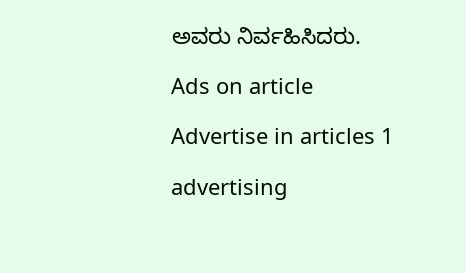ಅವರು ನಿರ್ವಹಿಸಿದರು.

Ads on article

Advertise in articles 1

advertising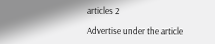articles 2

Advertise under the article